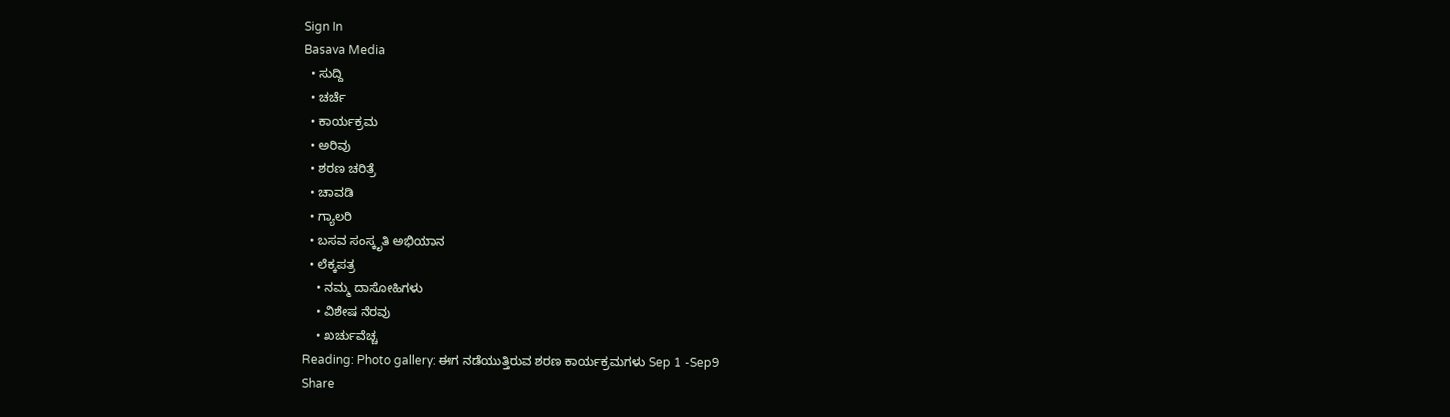Sign In
Basava Media
  • ಸುದ್ದಿ
  • ಚರ್ಚೆ
  • ಕಾರ್ಯಕ್ರಮ
  • ಅರಿವು
  • ಶರಣ ಚರಿತ್ರೆ
  • ಚಾವಡಿ
  • ಗ್ಯಾಲರಿ
  • ಬಸವ ಸಂಸ್ಕೃತಿ ಅಭಿಯಾನ
  • ಲೆಕ್ಕಪತ್ರ
    • ನಮ್ಮ ದಾಸೋಹಿಗಳು
    • ವಿಶೇಷ ನೆರವು
    • ಖರ್ಚುವೆಚ್ಚ
Reading: Photo gallery: ಈಗ ನಡೆಯುತ್ತಿರುವ ಶರಣ ಕಾರ್ಯಕ್ರಮಗಳು Sep 1 -Sep9
Share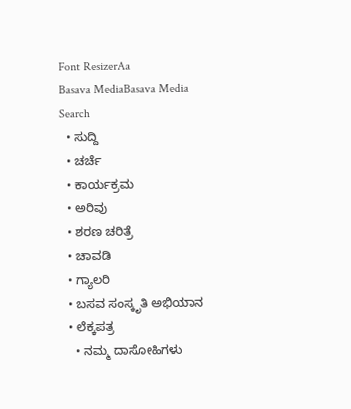Font ResizerAa
Basava MediaBasava Media
Search
  • ಸುದ್ದಿ
  • ಚರ್ಚೆ
  • ಕಾರ್ಯಕ್ರಮ
  • ಅರಿವು
  • ಶರಣ ಚರಿತ್ರೆ
  • ಚಾವಡಿ
  • ಗ್ಯಾಲರಿ
  • ಬಸವ ಸಂಸ್ಕೃತಿ ಅಭಿಯಾನ
  • ಲೆಕ್ಕಪತ್ರ
    • ನಮ್ಮ ದಾಸೋಹಿಗಳು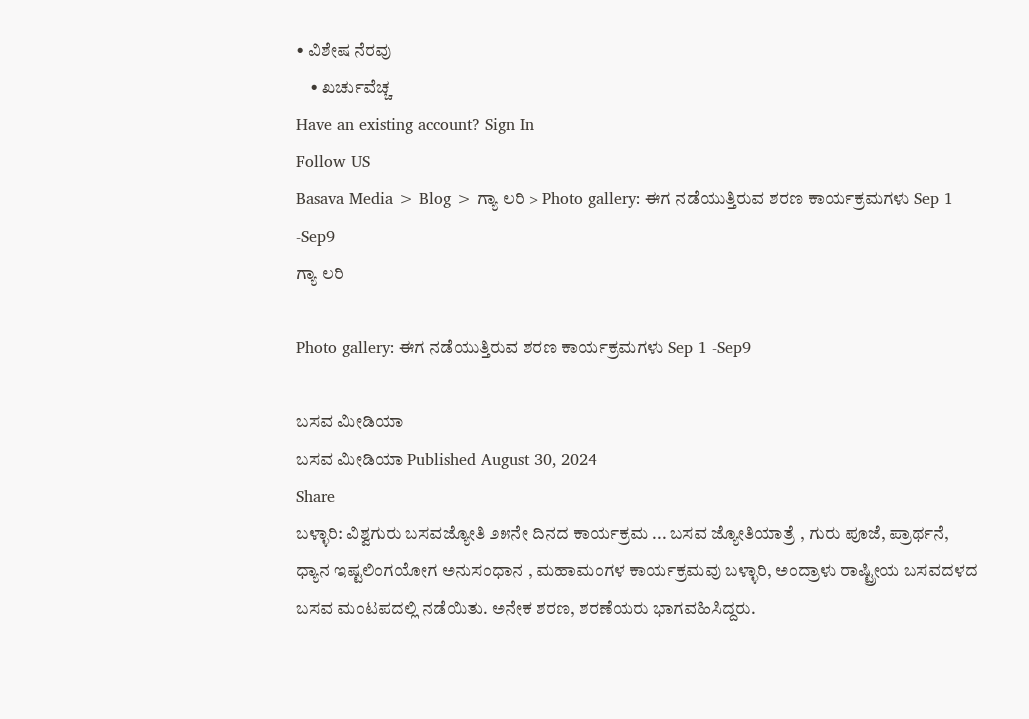• ವಿಶೇಷ ನೆರವು
    • ಖರ್ಚುವೆಚ್ಚ
Have an existing account? Sign In
Follow US
Basava Media > Blog > ಗ್ಯಾ ಲರಿ > Photo gallery: ಈಗ ನಡೆಯುತ್ತಿರುವ ಶರಣ ಕಾರ್ಯಕ್ರಮಗಳು Sep 1 -Sep9
ಗ್ಯಾ ಲರಿ

Photo gallery: ಈಗ ನಡೆಯುತ್ತಿರುವ ಶರಣ ಕಾರ್ಯಕ್ರಮಗಳು Sep 1 -Sep9

ಬಸವ ಮೀಡಿಯಾ
ಬಸವ ಮೀಡಿಯಾ Published August 30, 2024
Share
ಬಳ್ಳಾರಿ: ವಿಶ್ವಗುರು ಬಸವಜ್ಯೋತಿ ೨೫ನೇ ದಿನದ ಕಾರ್ಯಕ್ರಮ ... ಬಸವ ಜ್ಯೋತಿಯಾತ್ರೆ , ಗುರು ಪೂಜೆ, ಪ್ರಾರ್ಥನೆ, ಧ್ಯಾನ ಇಷ್ಟಲಿಂಗಯೋಗ ಅನುಸಂಧಾನ , ಮಹಾಮಂಗಳ ಕಾರ್ಯಕ್ರಮವು ಬಳ್ಳಾರಿ, ಅಂದ್ರಾಳು ರಾಷ್ಟ್ರೀಯ ಬಸವದಳದ ಬಸವ ಮಂಟಪದಲ್ಲಿ ನಡೆಯಿತು. ಅನೇಕ ಶರಣ, ಶರಣೆಯರು ಭಾಗವಹಿಸಿದ್ದರು.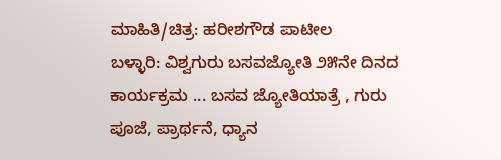ಮಾಹಿತಿ/ಚಿತ್ರ: ಹರೀಶಗೌಡ ಪಾಟೀಲ
ಬಳ್ಳಾರಿ: ವಿಶ್ವಗುರು ಬಸವಜ್ಯೋತಿ ೨೫ನೇ ದಿನದ ಕಾರ್ಯಕ್ರಮ ... ಬಸವ ಜ್ಯೋತಿಯಾತ್ರೆ , ಗುರು ಪೂಜೆ, ಪ್ರಾರ್ಥನೆ, ಧ್ಯಾನ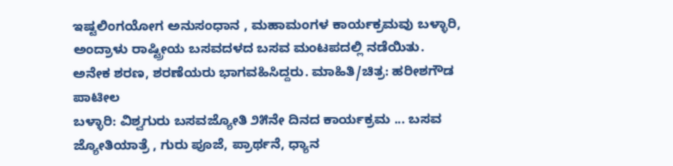ಇಷ್ಟಲಿಂಗಯೋಗ ಅನುಸಂಧಾನ , ಮಹಾಮಂಗಳ ಕಾರ್ಯಕ್ರಮವು ಬಳ್ಳಾರಿ, ಅಂದ್ರಾಳು ರಾಷ್ಟ್ರೀಯ ಬಸವದಳದ ಬಸವ ಮಂಟಪದಲ್ಲಿ ನಡೆಯಿತು. ಅನೇಕ ಶರಣ, ಶರಣೆಯರು ಭಾಗವಹಿಸಿದ್ದರು. ಮಾಹಿತಿ/ಚಿತ್ರ: ಹರೀಶಗೌಡ ಪಾಟೀಲ
ಬಳ್ಳಾರಿ: ವಿಶ್ವಗುರು ಬಸವಜ್ಯೋತಿ ೨೫ನೇ ದಿನದ ಕಾರ್ಯಕ್ರಮ ... ಬಸವ ಜ್ಯೋತಿಯಾತ್ರೆ , ಗುರು ಪೂಜೆ, ಪ್ರಾರ್ಥನೆ, ಧ್ಯಾನ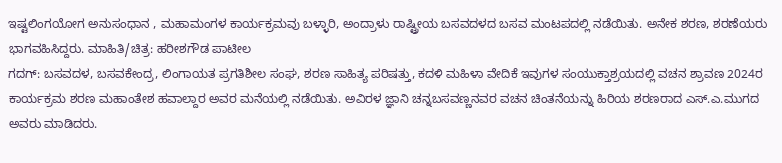ಇಷ್ಟಲಿಂಗಯೋಗ ಅನುಸಂಧಾನ , ಮಹಾಮಂಗಳ ಕಾರ್ಯಕ್ರಮವು ಬಳ್ಳಾರಿ, ಅಂದ್ರಾಳು ರಾಷ್ಟ್ರೀಯ ಬಸವದಳದ ಬಸವ ಮಂಟಪದಲ್ಲಿ ನಡೆಯಿತು. ಅನೇಕ ಶರಣ, ಶರಣೆಯರು ಭಾಗವಹಿಸಿದ್ದರು. ಮಾಹಿತಿ/ಚಿತ್ರ: ಹರೀಶಗೌಡ ಪಾಟೀಲ
ಗದಗ್: ಬಸವದಳ, ಬಸವಕೇಂದ್ರ, ಲಿಂಗಾಯತ ಪ್ರಗತಿಶೀಲ ಸಂಘ, ಶರಣ ಸಾಹಿತ್ಯ ಪರಿಷತ್ತು, ಕದಳಿ ಮಹಿಳಾ ವೇದಿಕೆ ಇವುಗಳ ಸಂಯುಕ್ತಾಶ್ರಯದಲ್ಲಿ ವಚನ ಶ್ರಾವಣ 2024ರ ಕಾರ್ಯಕ್ರಮ ಶರಣ ಮಹಾಂತೇಶ ಹವಾಲ್ದಾರ ಅವರ ಮನೆಯಲ್ಲಿ ನಡೆಯಿತು. ಅವಿರಳ ಜ್ಞಾನಿ ಚನ್ನಬಸವಣ್ಣನವರ ವಚನ ಚಿಂತನೆಯನ್ನು ಹಿರಿಯ ಶರಣರಾದ ಎಸ್.ಎ.ಮುಗದ ಅವರು ಮಾಡಿದರು.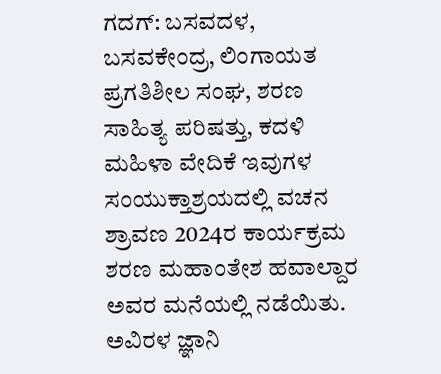ಗದಗ್: ಬಸವದಳ, ಬಸವಕೇಂದ್ರ, ಲಿಂಗಾಯತ ಪ್ರಗತಿಶೀಲ ಸಂಘ, ಶರಣ ಸಾಹಿತ್ಯ ಪರಿಷತ್ತು, ಕದಳಿ ಮಹಿಳಾ ವೇದಿಕೆ ಇವುಗಳ ಸಂಯುಕ್ತಾಶ್ರಯದಲ್ಲಿ ವಚನ ಶ್ರಾವಣ 2024ರ ಕಾರ್ಯಕ್ರಮ ಶರಣ ಮಹಾಂತೇಶ ಹವಾಲ್ದಾರ ಅವರ ಮನೆಯಲ್ಲಿ ನಡೆಯಿತು. ಅವಿರಳ ಜ್ಞಾನಿ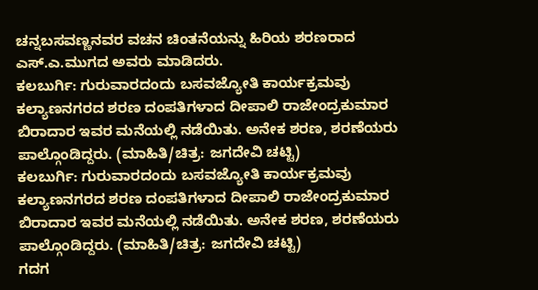ಚನ್ನಬಸವಣ್ಣನವರ ವಚನ ಚಿಂತನೆಯನ್ನು ಹಿರಿಯ ಶರಣರಾದ ಎಸ್.ಎ.ಮುಗದ ಅವರು ಮಾಡಿದರು.
ಕಲಬುರ್ಗಿ: ಗುರುವಾರದಂದು ಬಸವಜ್ಯೋತಿ ಕಾರ್ಯಕ್ರಮವು ಕಲ್ಯಾಣನಗರದ ಶರಣ ದಂಪತಿಗಳಾದ ದೀಪಾಲಿ ರಾಜೇಂದ್ರಕುಮಾರ ಬಿರಾದಾರ ಇವರ ಮನೆಯಲ್ಲಿ ನಡೆಯಿತು. ಅನೇಕ ಶರಣ, ಶರಣೆಯರು ಪಾಲ್ಗೊಂಡಿದ್ದರು. (ಮಾಹಿತಿ/ಚಿತ್ರ: ಜಗದೇವಿ ಚಟ್ಟಿ)
ಕಲಬುರ್ಗಿ: ಗುರುವಾರದಂದು ಬಸವಜ್ಯೋತಿ ಕಾರ್ಯಕ್ರಮವು ಕಲ್ಯಾಣನಗರದ ಶರಣ ದಂಪತಿಗಳಾದ ದೀಪಾಲಿ ರಾಜೇಂದ್ರಕುಮಾರ ಬಿರಾದಾರ ಇವರ ಮನೆಯಲ್ಲಿ ನಡೆಯಿತು. ಅನೇಕ ಶರಣ, ಶರಣೆಯರು ಪಾಲ್ಗೊಂಡಿದ್ದರು. (ಮಾಹಿತಿ/ಚಿತ್ರ: ಜಗದೇವಿ ಚಟ್ಟಿ)
ಗದಗ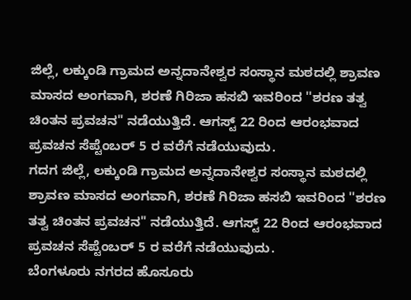ಜಿಲ್ಲೆ, ಲಕ್ಕುಂಡಿ ಗ್ರಾಮದ ಅನ್ನದಾನೇಶ್ವರ ಸಂಸ್ಥಾನ ಮಠದಲ್ಲಿ ಶ್ರಾವಣ ಮಾಸದ ಅಂಗವಾಗಿ, ಶರಣೆ ಗಿರಿಜಾ ಹಸಬಿ ಇವರಿಂದ ''ಶರಣ ತತ್ವ ಚಿಂತನ ಪ್ರವಚನ" ನಡೆಯುತ್ತಿದೆ. ಆಗಸ್ಟ್ 22 ರಿಂದ ಆರಂಭವಾದ ಪ್ರವಚನ ಸೆಪ್ಟೆಂಬರ್ 5 ರ ವರೆಗೆ ನಡೆಯುವುದು.
ಗದಗ ಜಿಲ್ಲೆ, ಲಕ್ಕುಂಡಿ ಗ್ರಾಮದ ಅನ್ನದಾನೇಶ್ವರ ಸಂಸ್ಥಾನ ಮಠದಲ್ಲಿ ಶ್ರಾವಣ ಮಾಸದ ಅಂಗವಾಗಿ, ಶರಣೆ ಗಿರಿಜಾ ಹಸಬಿ ಇವರಿಂದ ''ಶರಣ ತತ್ವ ಚಿಂತನ ಪ್ರವಚನ" ನಡೆಯುತ್ತಿದೆ. ಆಗಸ್ಟ್ 22 ರಿಂದ ಆರಂಭವಾದ ಪ್ರವಚನ ಸೆಪ್ಟೆಂಬರ್ 5 ರ ವರೆಗೆ ನಡೆಯುವುದು.
ಬೆಂಗಳೂರು ನಗರದ ಹೊಸೂರು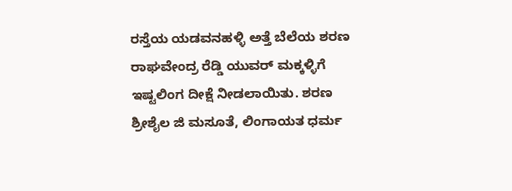ರಸ್ತೆಯ ಯಡವನಹಳ್ಳಿ ಅತ್ತೆ ಬೆಲೆಯ ಶರಣ ರಾಘವೇಂದ್ರ ರೆಡ್ಡಿ ಯುವರ್ ಮಕ್ಕಳ್ಳಿಗೆ ಇಷ್ಟಲಿಂಗ ದೀಕ್ಷೆ ನೀಡಲಾಯಿತು. ಶರಣ ಶ್ರೀಶೈಲ ಜಿ ಮಸೂತೆ, ಲಿಂಗಾಯತ ಧರ್ಮ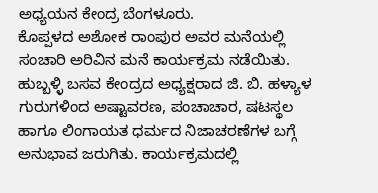ಅಧ್ಯಯನ ಕೇಂದ್ರ ಬೆಂಗಳೂರು.
ಕೊಪ್ಪಳದ ಅಶೋಕ ರಾಂಪುರ ಅವರ ಮನೆಯಲ್ಲಿ ಸಂಚಾರಿ ಅರಿವಿನ ಮನೆ ಕಾರ್ಯಕ್ರಮ ನಡೆಯಿತು. ಹುಬ್ಬಳ್ಳಿ ಬಸವ ಕೇಂದ್ರದ ಅಧ್ಯಕ್ಷರಾದ ಜಿ. ಬಿ. ಹಳ್ಯಾಳ ಗುರುಗಳಿಂದ ಅಷ್ಟಾವರಣ, ಪಂಚಾಚಾರ, ಷಟಸ್ಥಲ ಹಾಗೂ ಲಿಂಗಾಯತ ಧರ್ಮದ ನಿಜಾಚರಣೆಗಳ ಬಗ್ಗೆ ಅನುಭಾವ ಜರುಗಿತು. ಕಾರ್ಯಕ್ರಮದಲ್ಲಿ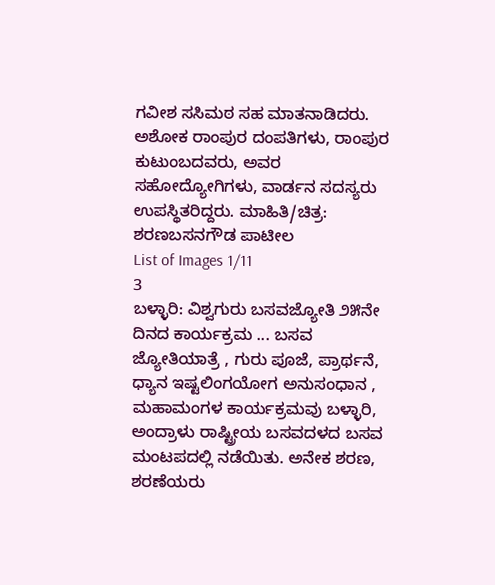ಗವೀಶ ಸಸಿಮಠ ಸಹ ಮಾತನಾಡಿದರು. ಅಶೋಕ ರಾಂಪುರ ದಂಪತಿಗಳು, ರಾಂಪುರ ಕುಟುಂಬದವರು, ಅವರ ಸಹೋದ್ಯೋಗಿಗಳು, ವಾರ್ಡನ ಸದಸ್ಯರು ಉಪಸ್ಥಿತರಿದ್ದರು. ಮಾಹಿತಿ/ಚಿತ್ರ: ಶರಣಬಸನಗೌಡ ಪಾಟೀಲ
List of Images 1/11
3
ಬಳ್ಳಾರಿ: ವಿಶ್ವಗುರು ಬಸವಜ್ಯೋತಿ ೨೫ನೇ ದಿನದ ಕಾರ್ಯಕ್ರಮ ... ಬಸವ ಜ್ಯೋತಿಯಾತ್ರೆ , ಗುರು ಪೂಜೆ, ಪ್ರಾರ್ಥನೆ, ಧ್ಯಾನ ಇಷ್ಟಲಿಂಗಯೋಗ ಅನುಸಂಧಾನ , ಮಹಾಮಂಗಳ ಕಾರ್ಯಕ್ರಮವು ಬಳ್ಳಾರಿ, ಅಂದ್ರಾಳು ರಾಷ್ಟ್ರೀಯ ಬಸವದಳದ ಬಸವ ಮಂಟಪದಲ್ಲಿ ನಡೆಯಿತು. ಅನೇಕ ಶರಣ, ಶರಣೆಯರು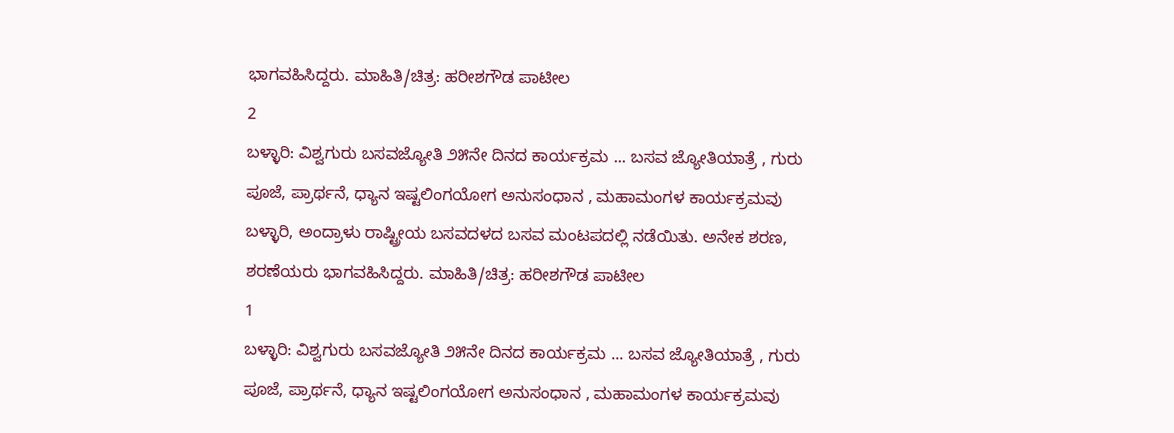ಭಾಗವಹಿಸಿದ್ದರು. ಮಾಹಿತಿ/ಚಿತ್ರ: ಹರೀಶಗೌಡ ಪಾಟೀಲ
2
ಬಳ್ಳಾರಿ: ವಿಶ್ವಗುರು ಬಸವಜ್ಯೋತಿ ೨೫ನೇ ದಿನದ ಕಾರ್ಯಕ್ರಮ ... ಬಸವ ಜ್ಯೋತಿಯಾತ್ರೆ , ಗುರು ಪೂಜೆ, ಪ್ರಾರ್ಥನೆ, ಧ್ಯಾನ ಇಷ್ಟಲಿಂಗಯೋಗ ಅನುಸಂಧಾನ , ಮಹಾಮಂಗಳ ಕಾರ್ಯಕ್ರಮವು ಬಳ್ಳಾರಿ, ಅಂದ್ರಾಳು ರಾಷ್ಟ್ರೀಯ ಬಸವದಳದ ಬಸವ ಮಂಟಪದಲ್ಲಿ ನಡೆಯಿತು. ಅನೇಕ ಶರಣ, ಶರಣೆಯರು ಭಾಗವಹಿಸಿದ್ದರು. ಮಾಹಿತಿ/ಚಿತ್ರ: ಹರೀಶಗೌಡ ಪಾಟೀಲ
1
ಬಳ್ಳಾರಿ: ವಿಶ್ವಗುರು ಬಸವಜ್ಯೋತಿ ೨೫ನೇ ದಿನದ ಕಾರ್ಯಕ್ರಮ ... ಬಸವ ಜ್ಯೋತಿಯಾತ್ರೆ , ಗುರು ಪೂಜೆ, ಪ್ರಾರ್ಥನೆ, ಧ್ಯಾನ ಇಷ್ಟಲಿಂಗಯೋಗ ಅನುಸಂಧಾನ , ಮಹಾಮಂಗಳ ಕಾರ್ಯಕ್ರಮವು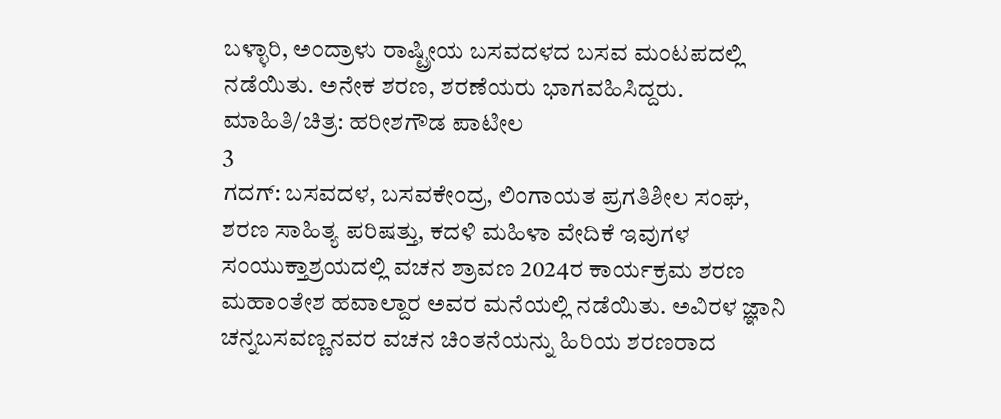ಬಳ್ಳಾರಿ, ಅಂದ್ರಾಳು ರಾಷ್ಟ್ರೀಯ ಬಸವದಳದ ಬಸವ ಮಂಟಪದಲ್ಲಿ ನಡೆಯಿತು. ಅನೇಕ ಶರಣ, ಶರಣೆಯರು ಭಾಗವಹಿಸಿದ್ದರು. ಮಾಹಿತಿ/ಚಿತ್ರ: ಹರೀಶಗೌಡ ಪಾಟೀಲ
3
ಗದಗ್: ಬಸವದಳ, ಬಸವಕೇಂದ್ರ, ಲಿಂಗಾಯತ ಪ್ರಗತಿಶೀಲ ಸಂಘ, ಶರಣ ಸಾಹಿತ್ಯ ಪರಿಷತ್ತು, ಕದಳಿ ಮಹಿಳಾ ವೇದಿಕೆ ಇವುಗಳ ಸಂಯುಕ್ತಾಶ್ರಯದಲ್ಲಿ ವಚನ ಶ್ರಾವಣ 2024ರ ಕಾರ್ಯಕ್ರಮ ಶರಣ ಮಹಾಂತೇಶ ಹವಾಲ್ದಾರ ಅವರ ಮನೆಯಲ್ಲಿ ನಡೆಯಿತು. ಅವಿರಳ ಜ್ಞಾನಿ ಚನ್ನಬಸವಣ್ಣನವರ ವಚನ ಚಿಂತನೆಯನ್ನು ಹಿರಿಯ ಶರಣರಾದ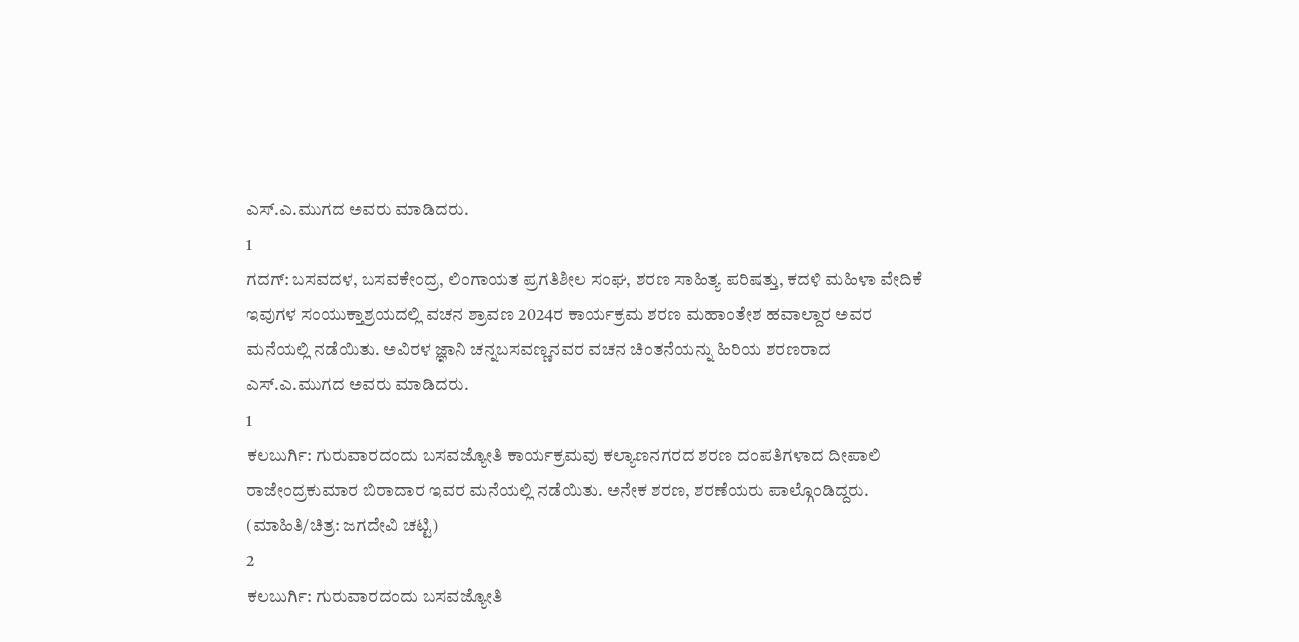ಎಸ್.ಎ.ಮುಗದ ಅವರು ಮಾಡಿದರು.
1
ಗದಗ್: ಬಸವದಳ, ಬಸವಕೇಂದ್ರ, ಲಿಂಗಾಯತ ಪ್ರಗತಿಶೀಲ ಸಂಘ, ಶರಣ ಸಾಹಿತ್ಯ ಪರಿಷತ್ತು, ಕದಳಿ ಮಹಿಳಾ ವೇದಿಕೆ ಇವುಗಳ ಸಂಯುಕ್ತಾಶ್ರಯದಲ್ಲಿ ವಚನ ಶ್ರಾವಣ 2024ರ ಕಾರ್ಯಕ್ರಮ ಶರಣ ಮಹಾಂತೇಶ ಹವಾಲ್ದಾರ ಅವರ ಮನೆಯಲ್ಲಿ ನಡೆಯಿತು. ಅವಿರಳ ಜ್ಞಾನಿ ಚನ್ನಬಸವಣ್ಣನವರ ವಚನ ಚಿಂತನೆಯನ್ನು ಹಿರಿಯ ಶರಣರಾದ ಎಸ್.ಎ.ಮುಗದ ಅವರು ಮಾಡಿದರು.
1
ಕಲಬುರ್ಗಿ: ಗುರುವಾರದಂದು ಬಸವಜ್ಯೋತಿ ಕಾರ್ಯಕ್ರಮವು ಕಲ್ಯಾಣನಗರದ ಶರಣ ದಂಪತಿಗಳಾದ ದೀಪಾಲಿ ರಾಜೇಂದ್ರಕುಮಾರ ಬಿರಾದಾರ ಇವರ ಮನೆಯಲ್ಲಿ ನಡೆಯಿತು. ಅನೇಕ ಶರಣ, ಶರಣೆಯರು ಪಾಲ್ಗೊಂಡಿದ್ದರು. (ಮಾಹಿತಿ/ಚಿತ್ರ: ಜಗದೇವಿ ಚಟ್ಟಿ)
2
ಕಲಬುರ್ಗಿ: ಗುರುವಾರದಂದು ಬಸವಜ್ಯೋತಿ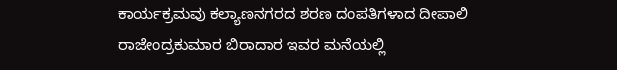ಕಾರ್ಯಕ್ರಮವು ಕಲ್ಯಾಣನಗರದ ಶರಣ ದಂಪತಿಗಳಾದ ದೀಪಾಲಿ ರಾಜೇಂದ್ರಕುಮಾರ ಬಿರಾದಾರ ಇವರ ಮನೆಯಲ್ಲಿ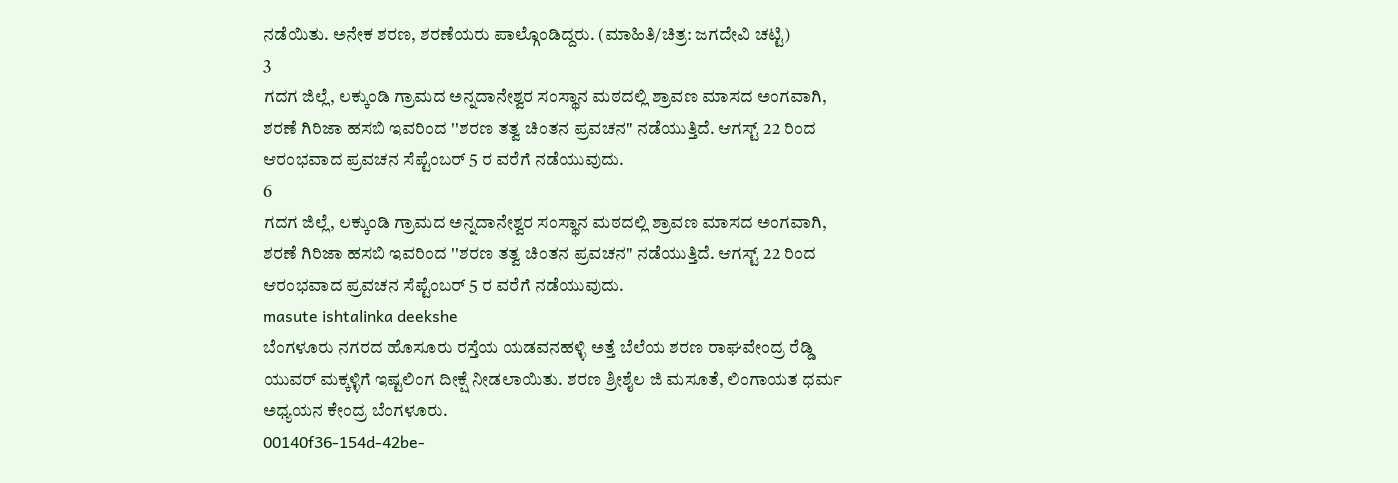ನಡೆಯಿತು. ಅನೇಕ ಶರಣ, ಶರಣೆಯರು ಪಾಲ್ಗೊಂಡಿದ್ದರು. (ಮಾಹಿತಿ/ಚಿತ್ರ: ಜಗದೇವಿ ಚಟ್ಟಿ)
3
ಗದಗ ಜಿಲ್ಲೆ, ಲಕ್ಕುಂಡಿ ಗ್ರಾಮದ ಅನ್ನದಾನೇಶ್ವರ ಸಂಸ್ಥಾನ ಮಠದಲ್ಲಿ ಶ್ರಾವಣ ಮಾಸದ ಅಂಗವಾಗಿ, ಶರಣೆ ಗಿರಿಜಾ ಹಸಬಿ ಇವರಿಂದ ''ಶರಣ ತತ್ವ ಚಿಂತನ ಪ್ರವಚನ" ನಡೆಯುತ್ತಿದೆ. ಆಗಸ್ಟ್ 22 ರಿಂದ ಆರಂಭವಾದ ಪ್ರವಚನ ಸೆಪ್ಟೆಂಬರ್ 5 ರ ವರೆಗೆ ನಡೆಯುವುದು.
6
ಗದಗ ಜಿಲ್ಲೆ, ಲಕ್ಕುಂಡಿ ಗ್ರಾಮದ ಅನ್ನದಾನೇಶ್ವರ ಸಂಸ್ಥಾನ ಮಠದಲ್ಲಿ ಶ್ರಾವಣ ಮಾಸದ ಅಂಗವಾಗಿ, ಶರಣೆ ಗಿರಿಜಾ ಹಸಬಿ ಇವರಿಂದ ''ಶರಣ ತತ್ವ ಚಿಂತನ ಪ್ರವಚನ" ನಡೆಯುತ್ತಿದೆ. ಆಗಸ್ಟ್ 22 ರಿಂದ ಆರಂಭವಾದ ಪ್ರವಚನ ಸೆಪ್ಟೆಂಬರ್ 5 ರ ವರೆಗೆ ನಡೆಯುವುದು.
masute ishtalinka deekshe
ಬೆಂಗಳೂರು ನಗರದ ಹೊಸೂರು ರಸ್ತೆಯ ಯಡವನಹಳ್ಳಿ ಅತ್ತೆ ಬೆಲೆಯ ಶರಣ ರಾಘವೇಂದ್ರ ರೆಡ್ಡಿ ಯುವರ್ ಮಕ್ಕಳ್ಳಿಗೆ ಇಷ್ಟಲಿಂಗ ದೀಕ್ಷೆ ನೀಡಲಾಯಿತು. ಶರಣ ಶ್ರೀಶೈಲ ಜಿ ಮಸೂತೆ, ಲಿಂಗಾಯತ ಧರ್ಮ ಅಧ್ಯಯನ ಕೇಂದ್ರ ಬೆಂಗಳೂರು.
00140f36-154d-42be-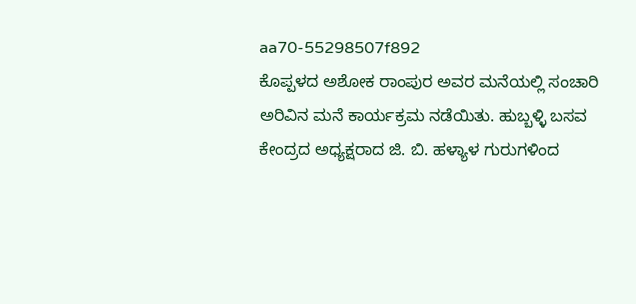aa70-55298507f892
ಕೊಪ್ಪಳದ ಅಶೋಕ ರಾಂಪುರ ಅವರ ಮನೆಯಲ್ಲಿ ಸಂಚಾರಿ ಅರಿವಿನ ಮನೆ ಕಾರ್ಯಕ್ರಮ ನಡೆಯಿತು. ಹುಬ್ಬಳ್ಳಿ ಬಸವ ಕೇಂದ್ರದ ಅಧ್ಯಕ್ಷರಾದ ಜಿ. ಬಿ. ಹಳ್ಯಾಳ ಗುರುಗಳಿಂದ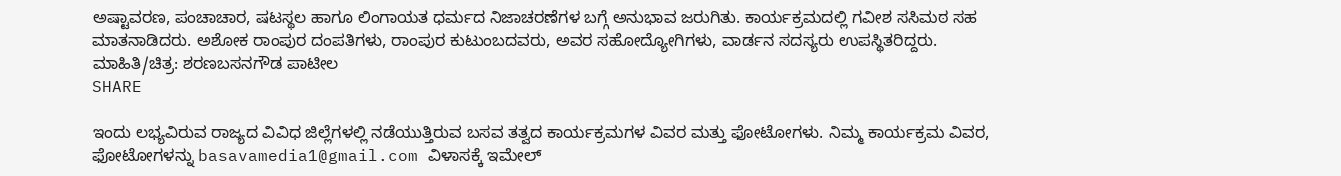ಅಷ್ಟಾವರಣ, ಪಂಚಾಚಾರ, ಷಟಸ್ಥಲ ಹಾಗೂ ಲಿಂಗಾಯತ ಧರ್ಮದ ನಿಜಾಚರಣೆಗಳ ಬಗ್ಗೆ ಅನುಭಾವ ಜರುಗಿತು. ಕಾರ್ಯಕ್ರಮದಲ್ಲಿ ಗವೀಶ ಸಸಿಮಠ ಸಹ ಮಾತನಾಡಿದರು. ಅಶೋಕ ರಾಂಪುರ ದಂಪತಿಗಳು, ರಾಂಪುರ ಕುಟುಂಬದವರು, ಅವರ ಸಹೋದ್ಯೋಗಿಗಳು, ವಾರ್ಡನ ಸದಸ್ಯರು ಉಪಸ್ಥಿತರಿದ್ದರು. ಮಾಹಿತಿ/ಚಿತ್ರ: ಶರಣಬಸನಗೌಡ ಪಾಟೀಲ
SHARE

ಇಂದು ಲಭ್ಯವಿರುವ ರಾಜ್ಯದ ವಿವಿಧ ಜಿಲ್ಲೆಗಳಲ್ಲಿ ನಡೆಯುತ್ತಿರುವ ಬಸವ ತತ್ವದ ಕಾರ್ಯಕ್ರಮಗಳ ವಿವರ ಮತ್ತು ಫೋಟೋಗಳು. ನಿಮ್ಮ ಕಾರ್ಯಕ್ರಮ ವಿವರ, ಫೋಟೋಗಳನ್ನು basavamedia1@gmail.com ವಿಳಾಸಕ್ಕೆ ಇಮೇಲ್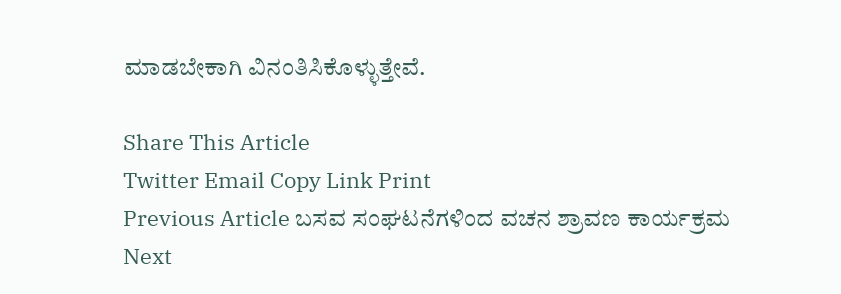ಮಾಡಬೇಕಾಗಿ ವಿನಂತಿಸಿಕೊಳ್ಳುತ್ತೇವೆ.

Share This Article
Twitter Email Copy Link Print
Previous Article ಬಸವ ಸಂಘಟನೆಗಳಿಂದ ವಚನ ಶ್ರಾವಣ ಕಾರ್ಯಕ್ರಮ
Next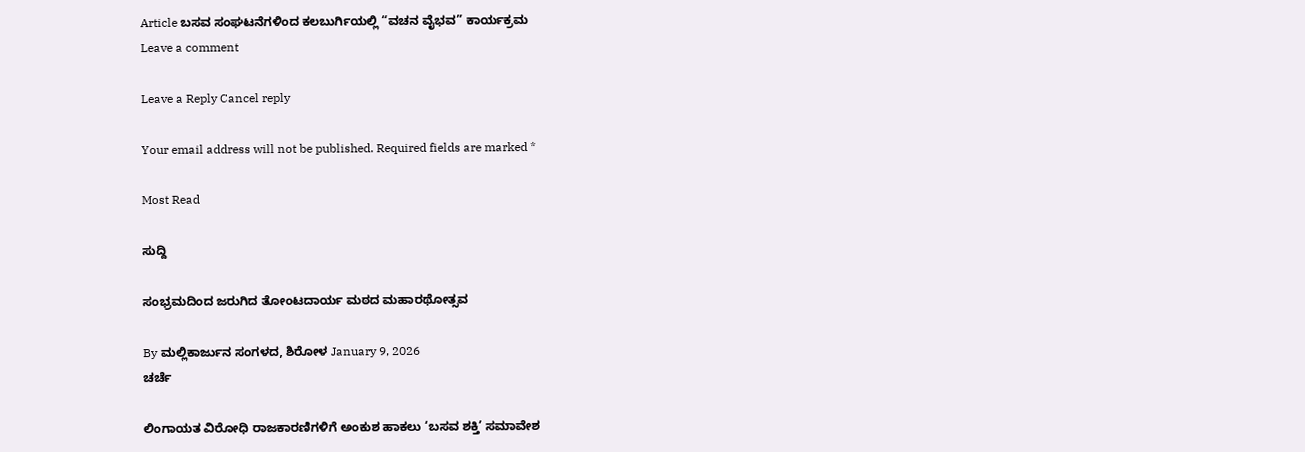Article ಬಸವ ಸಂಘಟನೆಗಳಿಂದ ಕಲಬುರ್ಗಿಯಲ್ಲಿ “ವಚನ ವೈಭವ” ಕಾರ್ಯಕ್ರಮ
Leave a comment

Leave a Reply Cancel reply

Your email address will not be published. Required fields are marked *

Most Read

ಸುದ್ದಿ

ಸಂಭ್ರಮದಿಂದ ಜರುಗಿದ ತೋಂಟದಾರ್ಯ ಮಠದ ಮಹಾರಥೋತ್ಸವ

By ಮಲ್ಲಿಕಾರ್ಜುನ ಸಂಗಳದ, ಶಿರೋಳ January 9, 2026
ಚರ್ಚೆ

ಲಿಂಗಾಯತ ವಿರೋಧಿ ರಾಜಕಾರಣಿಗಳಿಗೆ ಅಂಕುಶ ಹಾಕಲು ‘ಬಸವ ಶಕ್ತಿ’ ಸಮಾವೇಶ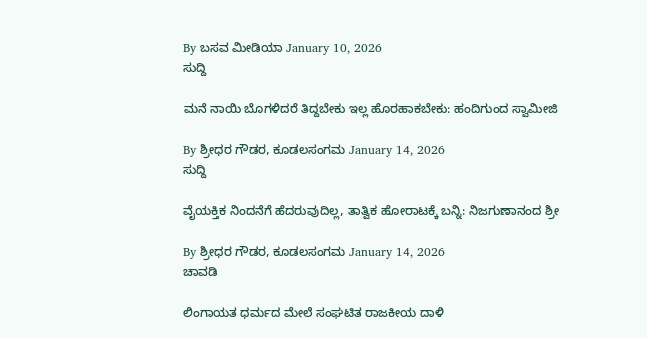By ಬಸವ ಮೀಡಿಯಾ January 10, 2026
ಸುದ್ದಿ

ಮನೆ ನಾಯಿ ಬೊಗಳಿದರೆ ತಿದ್ದಬೇಕು ಇಲ್ಲ ಹೊರಹಾಕಬೇಕು: ಹಂದಿಗುಂದ ಸ್ವಾಮೀಜಿ

By ಶ್ರೀಧರ ಗೌಡರ, ಕೂಡಲಸಂಗಮ January 14, 2026
ಸುದ್ದಿ

ವೈಯಕ್ತಿಕ ನಿಂದನೆಗೆ ಹೆದರುವುದಿಲ್ಲ, ತಾತ್ವಿಕ ಹೋರಾಟಕ್ಕೆ ಬನ್ನಿ: ನಿಜಗುಣಾನಂದ ಶ್ರೀ

By ಶ್ರೀಧರ ಗೌಡರ, ಕೂಡಲಸಂಗಮ January 14, 2026
ಚಾವಡಿ

ಲಿಂಗಾಯತ ಧರ್ಮದ ಮೇಲೆ ಸಂಘಟಿತ ರಾಜಕೀಯ ದಾಳಿ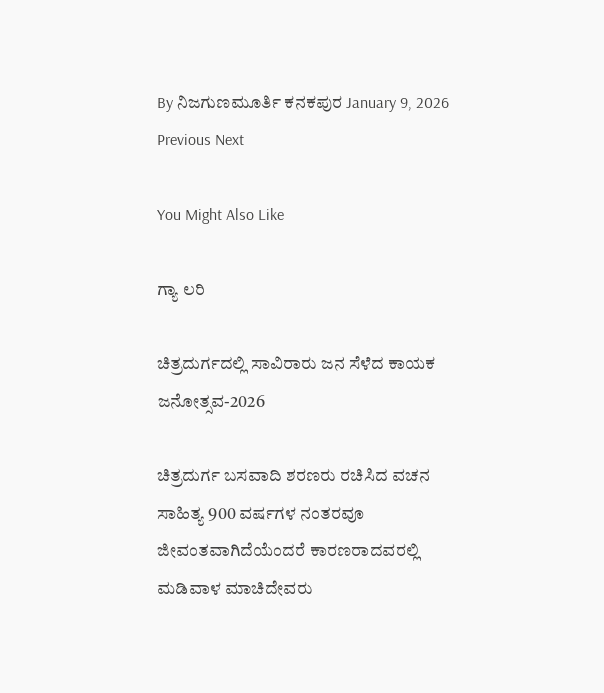By ನಿಜಗುಣಮೂರ್ತಿ ಕನಕಪುರ January 9, 2026
Previous Next

You Might Also Like

ಗ್ಯಾ ಲರಿ

ಚಿತ್ರದುರ್ಗದಲ್ಲಿ ಸಾವಿರಾರು ಜನ ಸೆಳೆದ ಕಾಯಕ ಜನೋತ್ಸವ-2026

ಚಿತ್ರದುರ್ಗ ಬಸವಾದಿ ಶರಣರು ರಚಿಸಿದ ವಚನ ಸಾಹಿತ್ಯ 900 ವರ್ಷಗಳ ನಂತರವೂ ಜೀವಂತವಾಗಿದೆಯೆಂದರೆ ಕಾರಣರಾದವರಲ್ಲಿ ಮಡಿವಾಳ ಮಾಚಿದೇವರು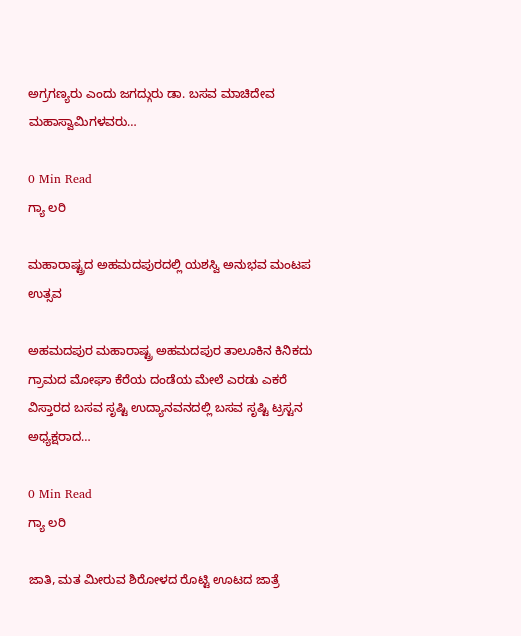ಅಗ್ರಗಣ್ಯರು ಎಂದು ಜಗದ್ಗುರು ಡಾ. ಬಸವ ಮಾಚಿದೇವ ಮಹಾಸ್ವಾಮಿಗಳವರು…

0 Min Read
ಗ್ಯಾ ಲರಿ

ಮಹಾರಾಷ್ಟ್ರದ ಅಹಮದಪುರದಲ್ಲಿ ಯಶಸ್ವಿ ಅನುಭವ ಮಂಟಪ ಉತ್ಸವ

ಅಹಮದಪುರ ಮಹಾರಾಷ್ಟ್ರ ಅಹಮದಪುರ ತಾಲೂಕಿನ ಕಿನಿಕದು ಗ್ರಾಮದ ಮೋಘಾ ಕೆರೆಯ ದಂಡೆಯ ಮೇಲೆ ಎರಡು ಎಕರೆ ವಿಸ್ತಾರದ ಬಸವ ಸೃಷ್ಟಿ ಉದ್ಯಾನವನದಲ್ಲಿ ಬಸವ ಸೃಷ್ಟಿ ಟ್ರಸ್ಟನ ಅಧ್ಯಕ್ಷರಾದ…

0 Min Read
ಗ್ಯಾ ಲರಿ

ಜಾತಿ, ಮತ ಮೀರುವ ಶಿರೋಳದ ರೊಟ್ಟಿ ಊಟದ ಜಾತ್ರೆ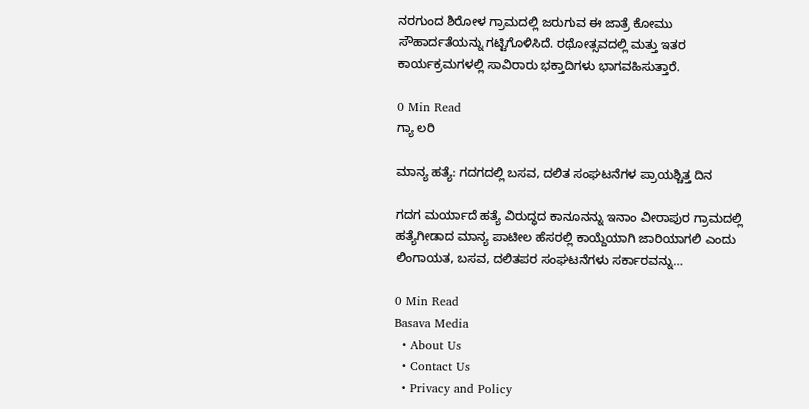ನರಗುಂದ ಶಿರೋಳ ಗ್ರಾಮದಲ್ಲಿ ಜರುಗುವ ಈ ಜಾತ್ರೆ ಕೋಮು ಸೌಹಾರ್ದತೆಯನ್ನು ಗಟ್ಟಿಗೊಳಿಸಿದೆ. ರಥೋತ್ಸವದಲ್ಲಿ ಮತ್ತು ಇತರ ಕಾರ್ಯಕ್ರಮಗಳಲ್ಲಿ ಸಾವಿರಾರು ಭಕ್ತಾದಿಗಳು ಭಾಗವಹಿಸುತ್ತಾರೆ.

0 Min Read
ಗ್ಯಾ ಲರಿ

ಮಾನ್ಯ ಹತ್ಯೆ: ಗದಗದಲ್ಲಿ ಬಸವ, ದಲಿತ ಸಂಘಟನೆಗಳ ಪ್ರಾಯಶ್ಚಿತ್ತ ದಿನ

ಗದಗ ಮರ್ಯಾದೆ ಹತ್ಯೆ ವಿರುದ್ಧದ ಕಾನೂನನ್ನು ಇನಾಂ ವೀರಾಪುರ ಗ್ರಾಮದಲ್ಲಿ ಹತ್ಯೆಗೀಡಾದ ಮಾನ್ಯ ಪಾಟೀಲ ಹೆಸರಲ್ಲಿ ಕಾಯ್ದೆಯಾಗಿ ಜಾರಿಯಾಗಲಿ ಎಂದು ಲಿಂಗಾಯತ, ಬಸವ, ದಲಿತಪರ ಸಂಘಟನೆಗಳು ಸರ್ಕಾರವನ್ನು…

0 Min Read
Basava Media
  • About Us
  • Contact Us
  • Privacy and Policy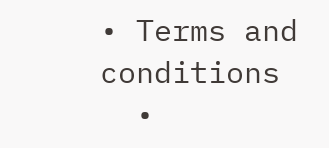• Terms and conditions
  •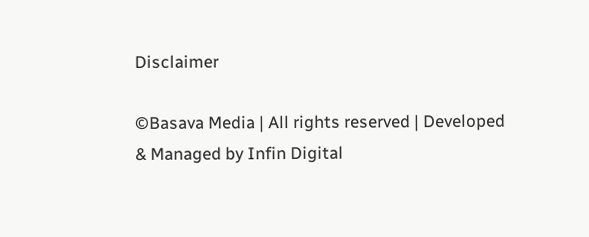Disclaimer

©Basava Media | All rights reserved | Developed & Managed by Infin Digital